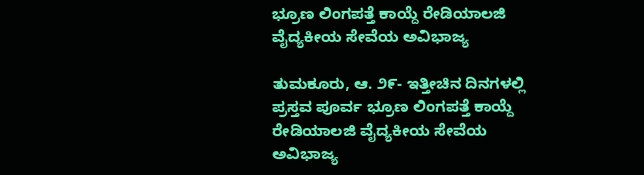ಭ್ರೂಣ ಲಿಂಗಪತ್ತೆ ಕಾಯ್ದೆ ರೇಡಿಯಾಲಜಿ ವೈದ್ಯಕೀಯ ಸೇವೆಯ ಅವಿಭಾಜ್ಯ

ತುಮಕೂರು, ಆ. ೨೯- ಇತ್ತೀಚಿನ ದಿನಗಳಲ್ಲಿ ಪ್ರಸ್ತವ ಪೂರ್ವ ಭ್ರೂಣ ಲಿಂಗಪತ್ತೆ ಕಾಯ್ದೆ ರೇಡಿಯಾಲಜಿ ವೈದ್ಯಕೀಯ ಸೇವೆಯ ಅವಿಭಾಜ್ಯ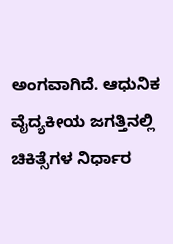ಅಂಗವಾಗಿದೆ. ಆಧುನಿಕ ವೈದ್ಯಕೀಯ ಜಗತ್ತಿನಲ್ಲಿ ಚಿಕಿತ್ಸೆಗಳ ನಿರ್ಧಾರ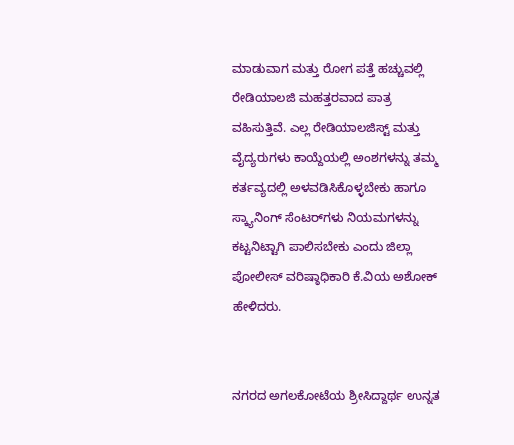ಮಾಡುವಾಗ ಮತ್ತು ರೋಗ ಪತ್ತೆ ಹಚ್ಚುವಲ್ಲಿ ರೇಡಿಯಾಲಜಿ ಮಹತ್ತರವಾದ ಪಾತ್ರ ವಹಿಸುತ್ತಿವೆ. ಎಲ್ಲ ರೇಡಿಯಾಲಜಿಸ್ಟ್ ಮತ್ತು ವೈದ್ಯರುಗಳು ಕಾಯ್ದೆಯಲ್ಲಿ ಅಂಶಗಳನ್ನು ತಮ್ಮ ಕರ್ತವ್ಯದಲ್ಲಿ ಅಳವಡಿಸಿಕೊಳ್ಳಬೇಕು ಹಾಗೂ ಸ್ಕ್ಯಾನಿಂಗ್ ಸೆಂಟರ್‌ಗಳು ನಿಯಮಗಳನ್ನು ಕಟ್ಟನಿಟ್ಟಾಗಿ ಪಾಲಿಸಬೇಕು ಎಂದು ಜಿಲ್ಲಾ ಪೋಲೀಸ್ ವರಿಷ್ಠಾಧಿಕಾರಿ ಕೆ.ವಿಯ ಅಶೋಕ್ ಹೇಳಿದರು.


ನಗರದ ಅಗಲಕೋಟೆಯ ಶ್ರೀಸಿದ್ದಾರ್ಥ ಉನ್ನತ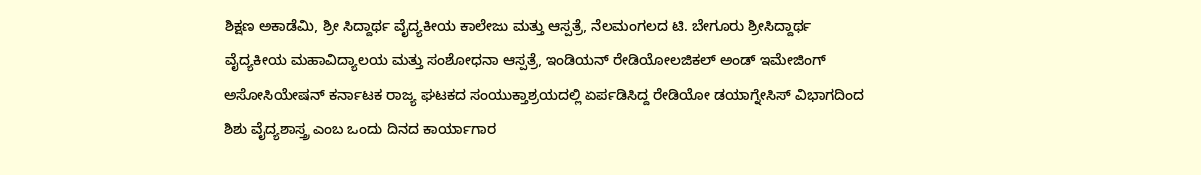ಶಿಕ್ಷಣ ಅಕಾಡೆಮಿ, ಶ್ರೀ ಸಿದ್ದಾರ್ಥ ವೈದ್ಯಕೀಯ ಕಾಲೇಜು ಮತ್ತು ಆಸ್ಪತ್ರೆ, ನೆಲಮಂಗಲದ ಟಿ. ಬೇಗೂರು ಶ್ರೀಸಿದ್ದಾರ್ಥ ವೈದ್ಯಕೀಯ ಮಹಾವಿದ್ಯಾಲಯ ಮತ್ತು ಸಂಶೋಧನಾ ಆಸ್ಪತ್ರೆ, ಇಂಡಿಯನ್ ರೇಡಿಯೋಲಜಿಕಲ್ ಅಂಡ್ ಇಮೇಜಿಂಗ್ ಅಸೋಸಿಯೇಷನ್ ಕರ್ನಾಟಕ ರಾಜ್ಯ ಘಟಕದ ಸಂಯುಕ್ತಾಶ್ರಯದಲ್ಲಿ ಏರ್ಪಡಿಸಿದ್ದ ರೇಡಿಯೋ ಡಯಾಗ್ನೇಸಿಸ್ ವಿಭಾಗದಿಂದ ಶಿಶು ವೈದ್ಯಶಾಸ್ತ್ರ ಎಂಬ ಒಂದು ದಿನದ ಕಾರ್ಯಾಗಾರ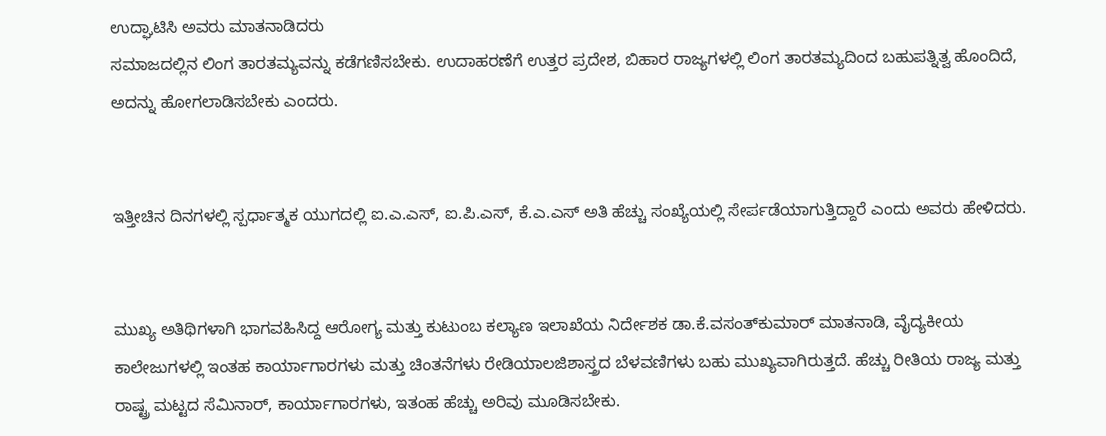ಉದ್ಘಾಟಿಸಿ ಅವರು ಮಾತನಾಡಿದರು
ಸಮಾಜದಲ್ಲಿನ ಲಿಂಗ ತಾರತಮ್ಯವನ್ನು ಕಡೆಗಣಿಸಬೇಕು. ಉದಾಹರಣೆಗೆ ಉತ್ತರ ಪ್ರದೇಶ, ಬಿಹಾರ ರಾಜ್ಯಗಳಲ್ಲಿ ಲಿಂಗ ತಾರತಮ್ಯದಿಂದ ಬಹುಪತ್ನಿತ್ವ ಹೊಂದಿದೆ, ಅದನ್ನು ಹೋಗಲಾಡಿಸಬೇಕು ಎಂದರು.


ಇತ್ತೀಚಿನ ದಿನಗಳಲ್ಲಿ ಸ್ಪರ್ಧಾತ್ಮಕ ಯುಗದಲ್ಲಿ ಐ.ಎ.ಎಸ್, ಐ.ಪಿ.ಎಸ್, ಕೆ.ಎ.ಎಸ್ ಅತಿ ಹೆಚ್ಚು ಸಂಖ್ಯೆಯಲ್ಲಿ ಸೇರ್ಪಡೆಯಾಗುತ್ತಿದ್ದಾರೆ ಎಂದು ಅವರು ಹೇಳಿದರು.


ಮುಖ್ಯ ಅತಿಥಿಗಳಾಗಿ ಭಾಗವಹಿಸಿದ್ದ ಆರೋಗ್ಯ ಮತ್ತು ಕುಟುಂಬ ಕಲ್ಯಾಣ ಇಲಾಖೆಯ ನಿರ್ದೇಶಕ ಡಾ.ಕೆ.ವಸಂತ್‌ಕುಮಾರ್ ಮಾತನಾಡಿ, ವೈದ್ಯಕೀಯ ಕಾಲೇಜುಗಳಲ್ಲಿ ಇಂತಹ ಕಾರ್ಯಾಗಾರಗಳು ಮತ್ತು ಚಿಂತನೆಗಳು ರೇಡಿಯಾಲಜಿಶಾಸ್ತ್ರದ ಬೆಳವಣಿಗಳು ಬಹು ಮುಖ್ಯವಾಗಿರುತ್ತದೆ. ಹೆಚ್ಚು ರೀತಿಯ ರಾಜ್ಯ ಮತ್ತು ರಾಷ್ಟ್ರ ಮಟ್ಟದ ಸೆಮಿನಾರ್, ಕಾರ್ಯಾಗಾರಗಳು, ಇತಂಹ ಹೆಚ್ಚು ಅರಿವು ಮೂಡಿಸಬೇಕು.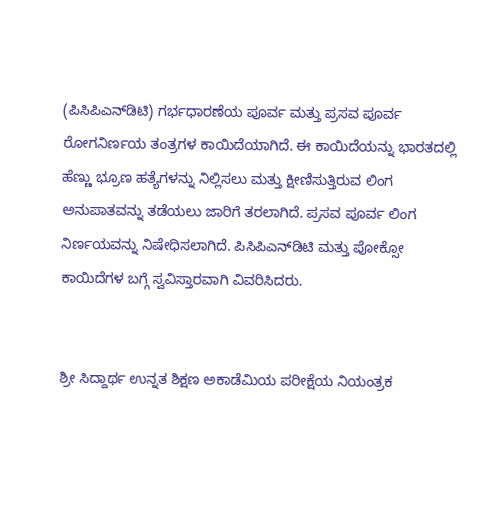(ಪಿಸಿಪಿಎನ್‌ಡಿಟಿ) ಗರ್ಭಧಾರಣೆಯ ಪೂರ್ವ ಮತ್ತು ಪ್ರಸವ ಪೂರ್ವ ರೋಗನಿರ್ಣಯ ತಂತ್ರಗಳ ಕಾಯಿದೆಯಾಗಿದೆ. ಈ ಕಾಯಿದೆಯನ್ನು ಭಾರತದಲ್ಲಿ ಹೆಣ್ಣು ಭ್ರೂಣ ಹತ್ಯೆಗಳನ್ನು ನಿಲ್ಲಿಸಲು ಮತ್ತು ಕ್ಷೀಣಿಸುತ್ತಿರುವ ಲಿಂಗ ಅನುಪಾತವನ್ನು ತಡೆಯಲು ಜಾರಿಗೆ ತರಲಾಗಿದೆ. ಪ್ರಸವ ಪೂರ್ವ ಲಿಂಗ ನಿರ್ಣಯವನ್ನು ನಿಷೇಧಿಸಲಾಗಿದೆ. ಪಿಸಿಪಿಎನ್‌ಡಿಟಿ ಮತ್ತು ಪೋಕ್ಸೋ ಕಾಯಿದೆಗಳ ಬಗ್ಗೆ ಸ್ವವಿಸ್ತಾರವಾಗಿ ವಿವರಿಸಿದರು.


ಶ್ರೀ ಸಿದ್ದಾರ್ಥ ಉನ್ನತ ಶಿಕ್ಷಣ ಅಕಾಡೆಮಿಯ ಪರೀಕ್ಷೆಯ ನಿಯಂತ್ರಕ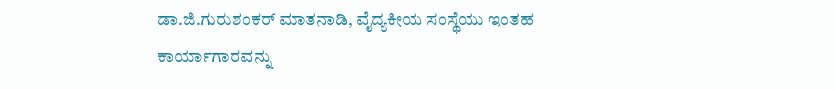ಡಾ.ಜಿ.ಗುರುಶಂಕರ್ ಮಾತನಾಡಿ, ವೈದ್ಯಕೀಯ ಸಂಸ್ಥೆಯು ಇಂತಹ ಕಾರ್ಯಾಗಾರವನ್ನು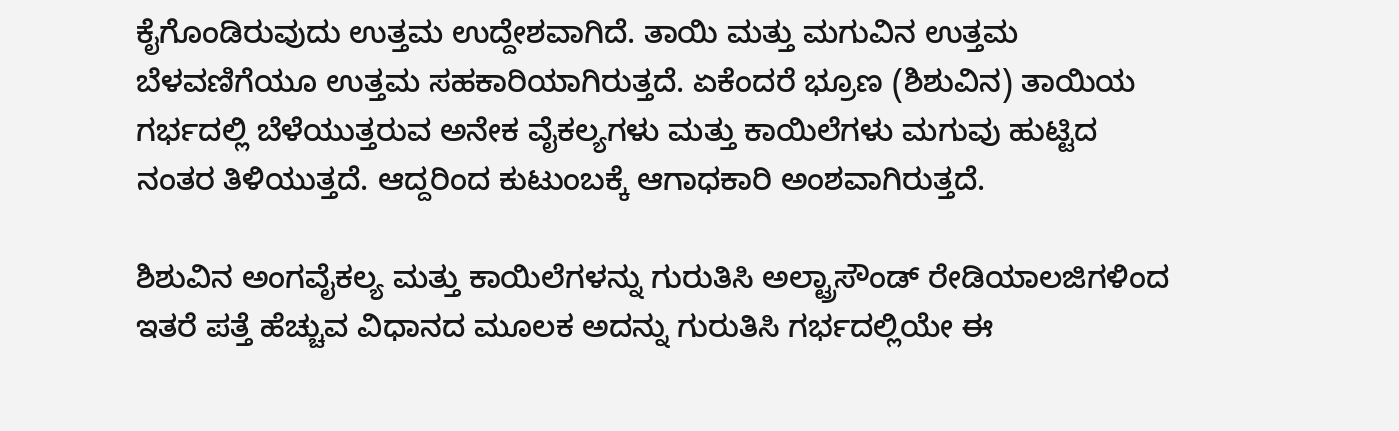ಕೈಗೊಂಡಿರುವುದು ಉತ್ತಮ ಉದ್ದೇಶವಾಗಿದೆ. ತಾಯಿ ಮತ್ತು ಮಗುವಿನ ಉತ್ತಮ ಬೆಳವಣಿಗೆಯೂ ಉತ್ತಮ ಸಹಕಾರಿಯಾಗಿರುತ್ತದೆ. ಏಕೆಂದರೆ ಭ್ರೂಣ (ಶಿಶುವಿನ) ತಾಯಿಯ ಗರ್ಭದಲ್ಲಿ ಬೆಳೆಯುತ್ತರುವ ಅನೇಕ ವೈಕಲ್ಯಗಳು ಮತ್ತು ಕಾಯಿಲೆಗಳು ಮಗುವು ಹುಟ್ಟಿದ ನಂತರ ತಿಳಿಯುತ್ತದೆ. ಆದ್ದರಿಂದ ಕುಟುಂಬಕ್ಕೆ ಆಗಾಧಕಾರಿ ಅಂಶವಾಗಿರುತ್ತದೆ.

ಶಿಶುವಿನ ಅಂಗವೈಕಲ್ಯ ಮತ್ತು ಕಾಯಿಲೆಗಳನ್ನು ಗುರುತಿಸಿ ಅಲ್ಟ್ರಾಸೌಂಡ್ ರೇಡಿಯಾಲಜಿಗಳಿಂದ ಇತರೆ ಪತ್ತೆ ಹೆಚ್ಚುವ ವಿಧಾನದ ಮೂಲಕ ಅದನ್ನು ಗುರುತಿಸಿ ಗರ್ಭದಲ್ಲಿಯೇ ಈ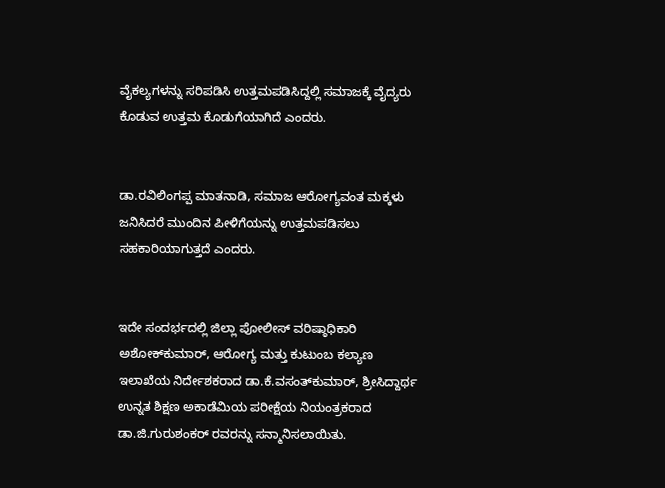ವೈಕಲ್ಯಗಳನ್ನು ಸರಿಪಡಿಸಿ ಉತ್ತಮಪಡಿಸಿದ್ದಲ್ಲಿ ಸಮಾಜಕ್ಕೆ ವೈದ್ಯರು ಕೊಡುವ ಉತ್ತಮ ಕೊಡುಗೆಯಾಗಿದೆ ಎಂದರು.


ಡಾ.ರವಿಲಿಂಗಪ್ಪ ಮಾತನಾಡಿ, ಸಮಾಜ ಆರೋಗ್ಯವಂತ ಮಕ್ಕಳು ಜನಿಸಿದರೆ ಮುಂದಿನ ಪೀಳಿಗೆಯನ್ನು ಉತ್ತಮಪಡಿಸಲು ಸಹಕಾರಿಯಾಗುತ್ತದೆ ಎಂದರು.


ಇದೇ ಸಂದರ್ಭದಲ್ಲಿ ಜಿಲ್ಲಾ ಪೋಲೀಸ್ ವರಿಷ್ಠಾಧಿಕಾರಿ ಅಶೋಕ್‌ಕುಮಾರ್, ಆರೋಗ್ಯ ಮತ್ತು ಕುಟುಂಬ ಕಲ್ಯಾಣ ಇಲಾಖೆಯ ನಿರ್ದೇಶಕರಾದ ಡಾ.ಕೆ.ವಸಂತ್‌ಕುಮಾರ್, ಶ್ರೀಸಿದ್ದಾರ್ಥ ಉನ್ನತ ಶಿಕ್ಷಣ ಅಕಾಡೆಮಿಯ ಪರೀಕ್ಷೆಯ ನಿಯಂತ್ರಕರಾದ ಡಾ.ಜಿ.ಗುರುಶಂಕರ್ ರವರನ್ನು ಸನ್ಮಾನಿಸಲಾಯಿತು.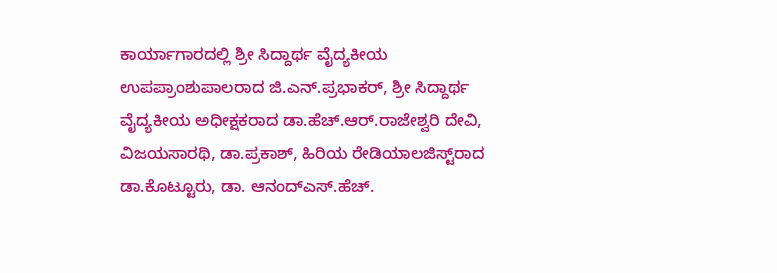ಕಾರ್ಯಾಗಾರದಲ್ಲಿ ಶ್ರೀ ಸಿದ್ದಾರ್ಥ ವೈದ್ಯಕೀಯ ಉಪಪ್ರಾಂಶುಪಾಲರಾದ ಜಿ.ಎನ್.ಪ್ರಭಾಕರ್, ಶ್ರೀ ಸಿದ್ದಾರ್ಥ ವೈದ್ಯಕೀಯ ಅಧೀಕ್ಷಕರಾದ ಡಾ.ಹೆಚ್.ಆರ್.ರಾಜೇಶ್ವರಿ ದೇವಿ, ವಿಜಯಸಾರಥಿ, ಡಾ.ಪ್ರಕಾಶ್, ಹಿರಿಯ ರೇಡಿಯಾಲಜಿಸ್ಟ್‌ರಾದ ಡಾ.ಕೊಟ್ಟೂರು, ಡಾ. ಆನಂದ್‌ಎಸ್.ಹೆಚ್.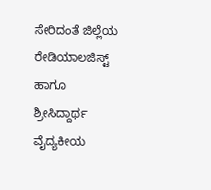ಸೇರಿದಂತೆ ಜಿಲ್ಲೆಯ ರೇಡಿಯಾಲಜಿಸ್ಟ್ ಹಾಗೂ ಶ್ರೀಸಿದ್ದಾರ್ಥ ವೈದ್ಯಕೀಯ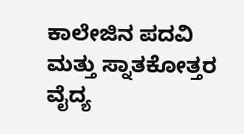ಕಾಲೇಜಿನ ಪದವಿ ಮತ್ತು ಸ್ನಾತಕೋತ್ತರ ವೈದ್ಯ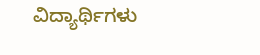ವಿದ್ಯಾರ್ಥಿಗಳು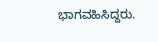ಭಾಗವಹಿಸಿದ್ದರು.